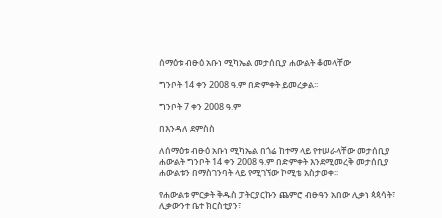ሰማዕቱ ብፁዕ አቡነ ሚካኤል መታሰቢያ ሐውልት ቆመላቸው

ግንቦት 14 ቀን 2008 ዓ.ም በድምቀት ይመረቃል፡፡

ግንቦት 7 ቀን 2008 ዓ.ም

በእንዳለ ደምስስ

ለሰማዕቱ ብፁዕ አቡነ ሚካኤል በጎሬ ከተማ ላይ የተሠራላቸው መታሰቢያ ሐውልት ግንቦት 14 ቀን 2008 ዓ.ም በድምቀት እንደሚመረቅ መታሰቢያ ሐውልቱን በማስገንባት ላይ የሚገኘው ኮሚቴ አስታወቀ፡፡

የሐውልቱ ምርቃት ቅዱስ ፓትርያርኩን ጨምሮ ብፁዓን አበው ሊቃነ ጳጳሳት፣ ሊቃውንተ ቤተ ክርስቲያን፣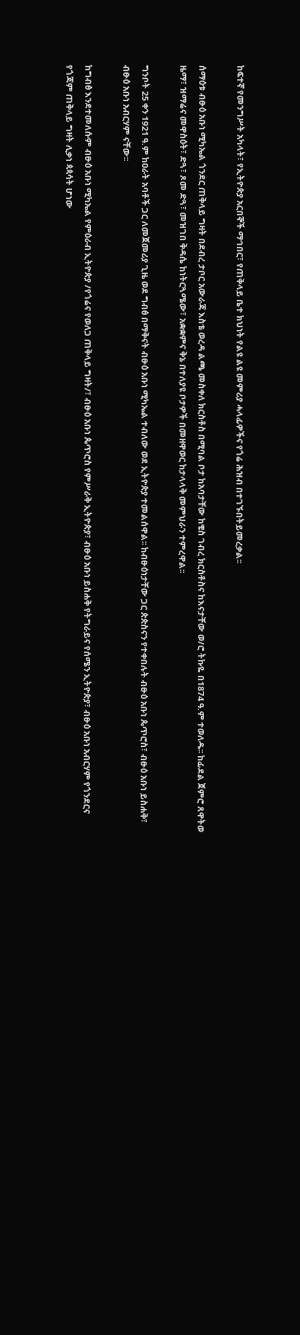ከፍተኛ የመንግሥት አካላት፣ የኢትዮጵያ አርበኞች ማኅበር፣ የጠቅላይ ቤተ ክህነት የልዩ ልዩ መምሪያ ሓላፊዎችና የጎሬ ሕዝብ በተገኙበትይመረቃል፡፡

ሰማዕቱ ብፁዕ አቡነ ሚካኤል ጎንደር ጠቅላይ ግዛት በደብረ ታቦር አውራጃ እስቴ ወረዳ ልጫ መስቀለ ክርስቶስ በሚባል ቦታ ከአባታቸው ከቄስ ገብረ ክርስቶስና ከእናታቸው ወ/ሮ ትኩዬ በ1874 ዓ.ም ተወለዱ፡፡ ከፊደል ጀምሮ ጸዋትወ ዜማ፣ ዝማሬና መዋስዕት፣ ድጓ፣ ጾመ ድጓ፣ መዝገበ ቅዳሴ ከነትርጓሜው፣ አቋቋምና ቅኔ በተለያዩ ቦታዎች በመዘዋወር ከታላላቅ መምህራን ተምረዋል፡፡

ግንቦት 25 ቀን 1921 ዓ.ም ከዐራት አባቶች ጋር ለመጀመሪያ ጊዜ ወደ ግብፅ በማቅናት ብፁዕ አቡነ ሚካኤል ተብለው ወደ ኢትዮጵያ ተመልሰዋል፡፡ ከብፁዕነታቸው ጋር ጵጵስናን የተቀበሉት ብፁዕ አቡነ ጴጥሮስ፣ ብፁዕ አቡነ ይስሐቅ፣ ብፁዕ አቡነ አብርሃም ናቸው፡፡

ከግብፅ እንደተመለሱም ብፁዕ አቡነ ሚካኤል የምዕራብ ኢትዮጵያ /የጎሬና የወለጋ ጠቅላይ ግዛት/፣ ብፁዕ አቡነ ጴጥሮስ የምሥራቅ ኢትዮጵያ፣ ብፁዕ አቡነ ይስሐቅ የትግራይና የሰሜን ኢትዮጵያ፣ ብፁዕ አቡነ አብርሃም የጎንደርና የጎጃም ጠቅላይ ግዛት ሊቃነ ጳጳሳት ሆነው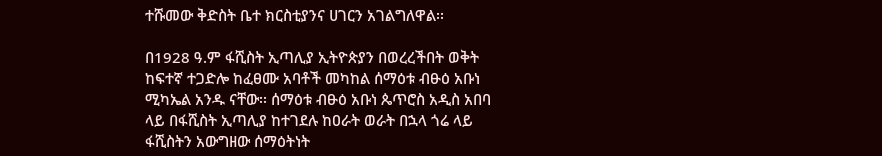ተሹመው ቅድስት ቤተ ክርስቲያንና ሀገርን አገልግለዋል፡፡

በ1928 ዓ.ም ፋሺስት ኢጣሊያ ኢትዮጵያን በወረረችበት ወቅት ከፍተኛ ተጋድሎ ከፈፀሙ አባቶች መካከል ሰማዕቱ ብፁዕ አቡነ ሚካኤል አንዱ ናቸው፡፡ ሰማዕቱ ብፁዕ አቡነ ጴጥሮስ አዲስ አበባ ላይ በፋሺስት ኢጣሊያ ከተገደሉ ከዐራት ወራት በኋላ ጎሬ ላይ ፋሺስትን አውግዘው ሰማዕትነት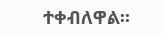ተቀብለዋል፡፡